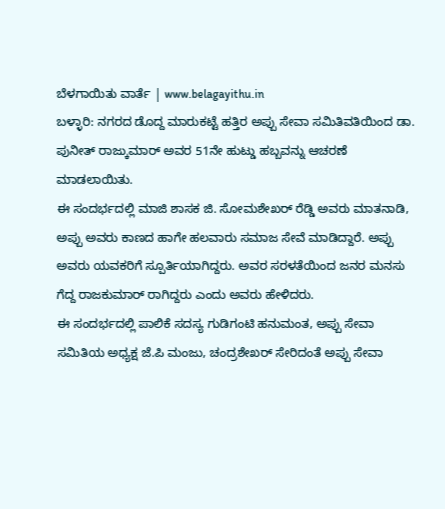ಬೆಳಗಾಯಿತು ವಾರ್ತೆ | www.belagayithu.in
ಬಳ್ಳಾರಿ: ನಗರದ ಡೊದ್ದ ಮಾರುಕಟ್ಟೆ ಹತ್ತಿರ ಅಪ್ಪು ಸೇವಾ ಸಮಿತಿವತಿಯಿಂದ ಡಾ. ಪುನೀತ್ ರಾಜ್ಕುಮಾರ್ ಅವರ 51ನೇ ಹುಟ್ಡು ಹಬ್ಬವನ್ನು ಆಚರಣೆ ಮಾಡಲಾಯಿತು.
ಈ ಸಂದರ್ಭದಲ್ಲಿ ಮಾಜಿ ಶಾಸಕ ಜಿ. ಸೋಮಶೇಖರ್ ರೆಡ್ಡಿ ಅವರು ಮಾತನಾಡಿ, ಅಪ್ಪು ಅವರು ಕಾಣದ ಹಾಗೇ ಹಲವಾರು ಸಮಾಜ ಸೇವೆ ಮಾಡಿದ್ದಾರೆ. ಅಪ್ಪು ಅವರು ಯವಕರಿಗೆ ಸ್ಪೂರ್ತಿಯಾಗಿದ್ದರು. ಅವರ ಸರಳತೆಯಿಂದ ಜನರ ಮನಸು ಗೆದ್ದ ರಾಜಕುಮಾರ್ ರಾಗಿದ್ದರು ಎಂದು ಅವರು ಹೇಳಿದರು.
ಈ ಸಂದರ್ಭದಲ್ಲಿ ಪಾಲಿಕೆ ಸದಸ್ಯ ಗುಡಿಗಂಟಿ ಹನುಮಂತ, ಅಪ್ಪು ಸೇವಾ ಸಮಿತಿಯ ಅಧ್ಯಕ್ಷ ಜೆ.ಪಿ ಮಂಜು, ಚಂದ್ರಶೇಖರ್ ಸೇರಿದಂತೆ ಅಪ್ಪು ಸೇವಾ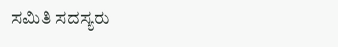ಸಮಿತಿ ಸದಸ್ಯರು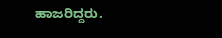ಹಾಜರಿದ್ದರು.